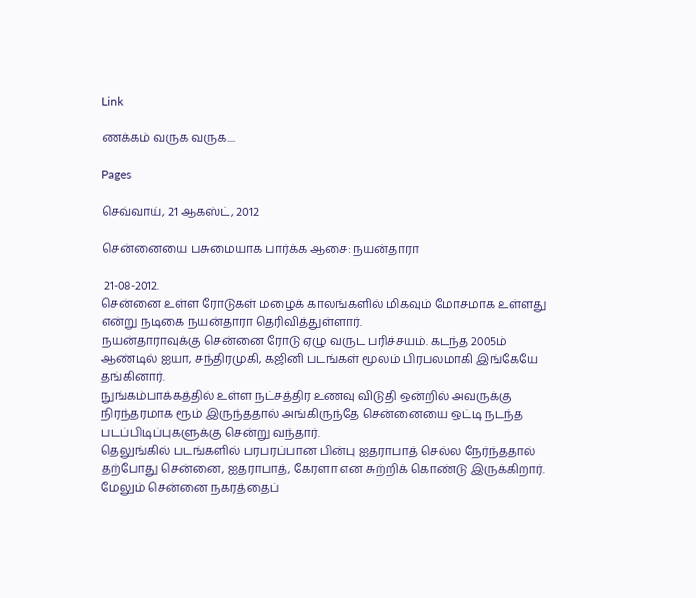Link

ணக்கம் வருக வருக....

Pages

செவ்வாய், 21 ஆகஸ்ட், 2012

சென்னையை பசுமையாக பார்க்க ஆசை: நயன்தாரா

 21-08-2012.
சென்னை உள்ள ரோடுகள் மழைக் காலங்களில் மிகவும் மோசமாக உள்ளது என்று நடிகை நயன்தாரா தெரிவித்துள்ளார்.
நயன்தாராவுக்கு சென்னை ரோடு ஏழு வருட பரிச்சயம். கடந்த 2005ம் ஆண்டில் ஐயா, சந்திரமுகி, கஜினி படங்கள் மூலம் பிரபலமாகி இங்கேயே தங்கினார்.
நுங்கம்பாக்கத்தில் உள்ள நட்சத்திர உணவு விடுதி ஒன்றில் அவருக்கு நிரந்தரமாக ரூம் இருந்ததால் அங்கிருந்தே சென்னையை ஒட்டி நடந்த படப்பிடிப்புகளுக்கு சென்று வந்தார்.
தெலுங்கில் படங்களில் பரபரப்பான பின்பு ஐதராபாத் செல்ல நேர்ந்ததால் தற்போது சென்னை, ஐதராபாத், கேரளா என சுற்றிக் கொண்டு இருக்கிறார்.
மேலும் சென்னை நகரத்தைப்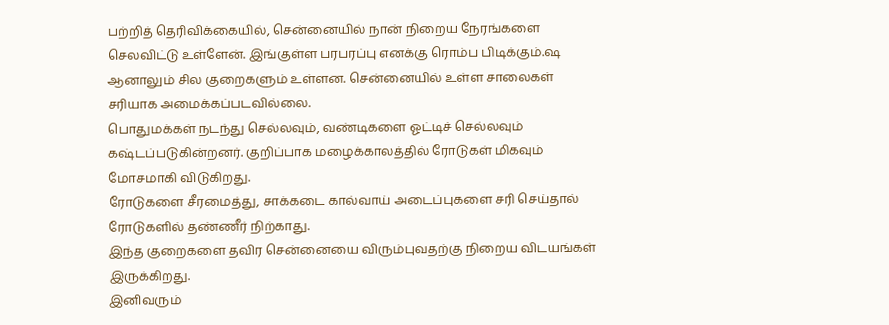பற்றித் தெரிவிக்கையில், சென்னையில் நான் நிறைய நேரங்களை செலவிட்டு உள்ளேன். இங்குள்ள பரபரப்பு எனக்கு ரொம்ப பிடிக்கும்.ஷ
ஆனாலும் சில குறைகளும் உள்ளன. சென்னையில் உள்ள சாலைகள் சரியாக அமைக்கப்படவில்லை.
பொதுமக்கள் நடந்து செல்லவும், வண்டிகளை ஓட்டிச் செல்லவும் கஷ்டப்படுகின்றனர். குறிப்பாக மழைக்காலத்தில் ரோடுகள் மிகவும் மோசமாகி விடுகிறது.
ரோடுகளை சீரமைத்து, சாக்கடை கால்வாய் அடைப்புகளை சரி செய்தால் ரோடுகளில் தண்ணீர் நிற்காது.
இந்த குறைகளை தவிர சென்னையை விரும்புவதற்கு நிறைய விடயங்கள் இருக்கிறது.
இனிவரும்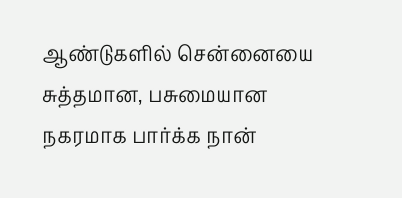ஆண்டுகளில் சென்னையை சுத்தமான, பசுமையான நகரமாக பார்க்க நான்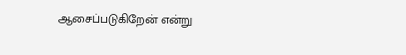ஆசைப்படுகிறேன் என்று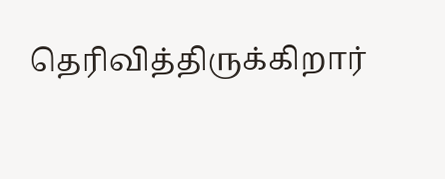தெரிவித்திருக்கிறார்